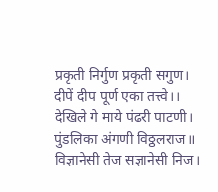प्रकृती निर्गुण प्रकृती सगुण।
दीपें दीप पूर्ण एका तत्त्वे।।
देखिले गे माये पंढरी पाटणी।
पुंडलिका अंगणी विठ्ठलराज॥
विज्ञानेसी तेज सज्ञानेसी निज।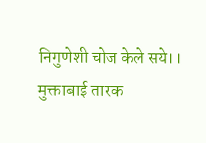निगुणेशी चोज केले सये।।
मुक्ताबाई तारक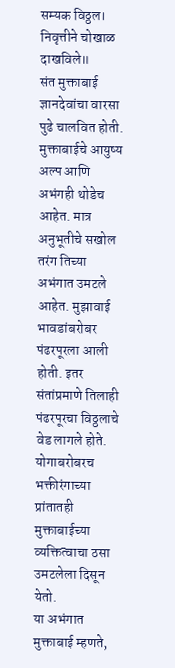सम्यक विठ्ठल।
निवृत्तीने चोखाळ दाखविले॥
संत मुक्ताबाई ज्ञानदेवांचा वारसा पुढे चालवित होती. मुक्ताबाईचे आयुष्य अल्प आणि अभंगही थोडेच आहेत. मात्र अनुभूतीचे सखोल तरंग तिच्या अभंगात उमटले आहेत. मुझावाई भावडांबरोबर पंढरपूरला आली होती. इतर संतांप्रमाणे तिलाही पंढरपूरचा विठ्ठलाचे वेड लागले होते. योगाबरोबरच भक्तीरंगाच्या प्रांतातही मुक्ताबाईच्या व्यक्तित्वाचा ठसा उमटलेला दिसून येतो.
या अभंगात मुक्ताबाई म्हणते,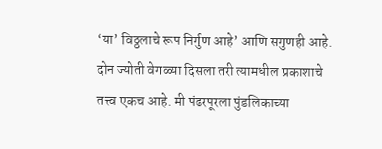‘या’ विठ्ठलाचे रूप निर्गुण आहे’ आणि सगुणही आहे. दोन ज्योती वेगळ्या दिसला तरी त्यामधील प्रकाशाचे तत्त्व एकच आहे. मी पंढरपूरला पुंडलिकाच्या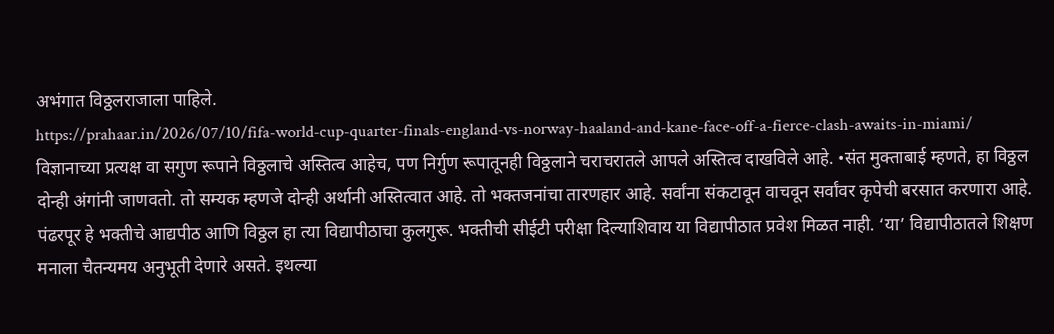अभंगात विठ्ठलराजाला पाहिले.
https://prahaar.in/2026/07/10/fifa-world-cup-quarter-finals-england-vs-norway-haaland-and-kane-face-off-a-fierce-clash-awaits-in-miami/
विज्ञानाच्या प्रत्यक्ष वा सगुण रूपाने विठ्ठलाचे अस्तित्व आहेच, पण निर्गुण रूपातूनही विठ्ठलाने चराचरातले आपले अस्तित्व दाखविले आहे. •संत मुक्ताबाई म्हणते, हा विठ्ठल दोन्ही अंगांनी जाणवतो. तो सम्यक म्हणजे दोन्ही अर्थानी अस्तित्वात आहे. तो भक्तजनांचा तारणहार आहे. सर्वांना संकटावून वाचवून सर्वांवर कृपेची बरसात करणारा आहे.
पंढरपूर हे भक्तीचे आद्यपीठ आणि विठ्ठल हा त्या विद्यापीठाचा कुलगुरू. भक्तीची सीईटी परीक्षा दिल्याशिवाय या विद्यापीठात प्रवेश मिळत नाही. ‘या’ विद्यापीठातले शिक्षण मनाला चैतन्यमय अनुभूती देणारे असते. इथल्या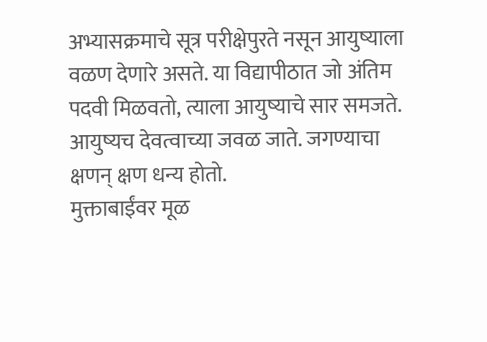अभ्यासक्रमाचे सूत्र परीक्षेपुरते नसून आयुष्याला वळण देणारे असते. या विद्यापीठात जो अंतिम पदवी मिळवतो, त्याला आयुष्याचे सार समजते. आयुष्यच देवत्वाच्या जवळ जाते. जगण्याचा क्षणन् क्षण धन्य होतो.
मुक्ताबाईंवर मूळ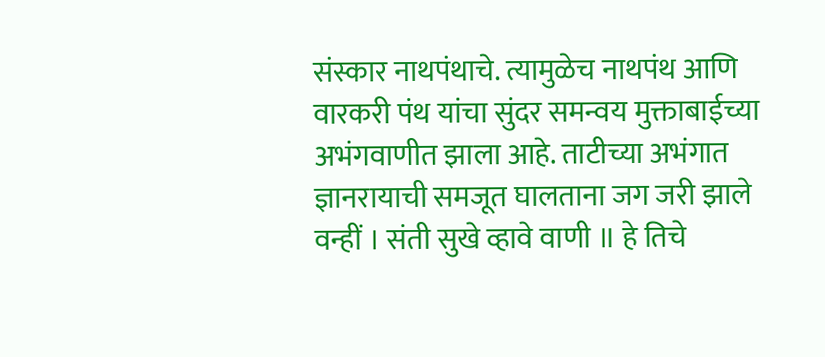संस्कार नाथपंथाचे. त्यामुळेच नाथपंथ आणि वारकरी पंथ यांचा सुंदर समन्वय मुक्ताबाईच्या अभंगवाणीत झाला आहे. ताटीच्या अभंगात ज्ञानरायाची समजूत घालताना जग जरी झाले वन्हीं । संती सुखे व्हावे वाणी ॥ हे तिचे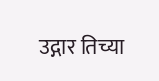उद्गार तिच्या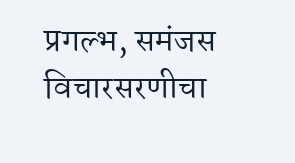प्रगल्भ, समंजस विचारसरणीचा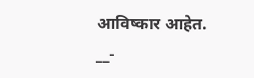आविष्कार आहेत.
__-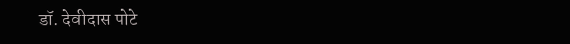डॉ. देवीदास पोटे